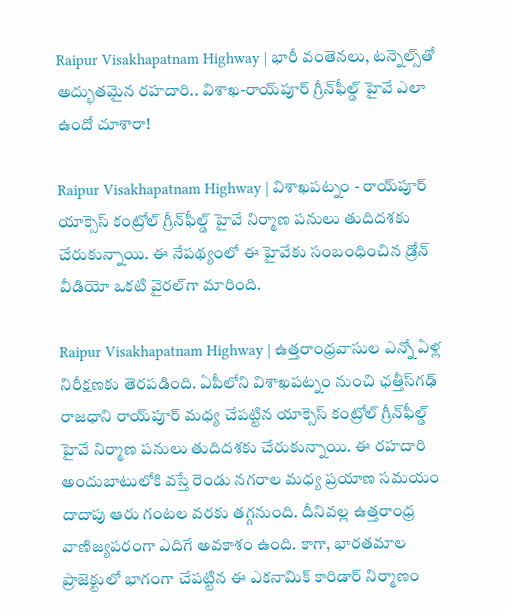Raipur Visakhapatnam Highway | భారీ వంతెనలు, టన్నెల్స్‌తో అద్భుతమైన రహదారి.. విశాఖ-రాయ్‌పూర్ గ్రీన్‌ఫీల్డ్ హైవే ఎలా ఉందో చూశారా!

Raipur Visakhapatnam Highway | విశాఖపట్నం - రాయ్‌పూర్ యాక్సెస్ కంట్రోల్ గ్రీన్‌ఫీల్డ్ హైవే నిర్మాణ పనులు తుదిదశకు చేరుకున్నాయి. ఈ నేపథ్యంలో ఈ హైవేకు సంబంధించిన డ్రోన్ వీడియో ఒకటి వైరల్‌గా మారింది.

Raipur Visakhapatnam Highway | ఉత్తరాంధ్రవాసుల ఎన్నో ఏళ్ల నిరీక్షణకు తెరపడింది. ఏపీలోని విశాఖపట్నం నుంచి ఛత్తీస్‌గఢ్ రాజధాని రాయ్‌పూర్ మధ్య చేపట్టిన యాక్సెస్ కంట్రోల్ గ్రీన్‌ఫీల్డ్ హైవే నిర్మాణ పనులు తుదిదశకు చేరుకున్నాయి. ఈ రహదారి అందుబాటులోకి వస్తే రెండు నగరాల మధ్య ప్రయాణ సమయం దాదాపు ఆరు గంటల వరకు తగ్గనుంది. దీనివల్ల ఉత్తరాంధ్ర వాణిజ్యపరంగా ఎదిగే అవకాశం ఉంది. కాగా, భారతమాల ప్రాజెక్టులో భాగంగా చేపట్టిన ఈ ఎకనామిక్ కారిడార్ నిర్మాణం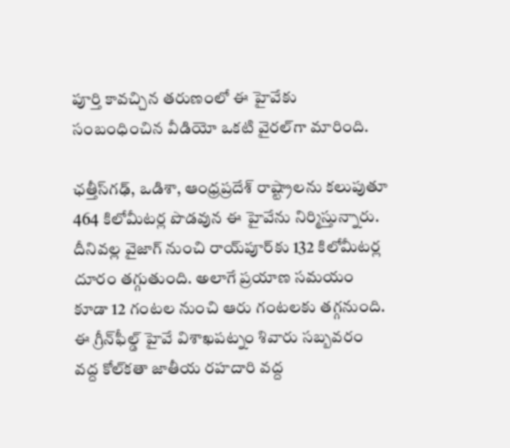పూర్తి కావచ్చిన తరుణంలో ఈ హైవేకు సంబంధించిన వీడియో ఒకటి వైరల్‌గా మారింది.

ఛత్తీస్‌గఢ్, ఒడిశా, ఆంధ్రప్రదేశ్‌ రాష్ట్రాలను కలుపుతూ 464 కిలోమీటర్ల పొడవున ఈ హైవేను నిర్మిస్తున్నారు. దీనివల్ల వైజాగ్ నుంచి రాయ్‌పూర్‌కు 132 కిలోమీటర్ల దూరం తగ్గుతుంది. అలాగే ప్రయాణ సమయం కూడా 12 గంటల నుంచి ఆరు గంటలకు తగ్గనుంది. ఈ గ్రీన్‌ఫీల్డ్ హైవే విశాఖపట్నం శివారు సబ్బవరం వద్ద కోల్‌కతా జాతీయ రహదారి వద్ద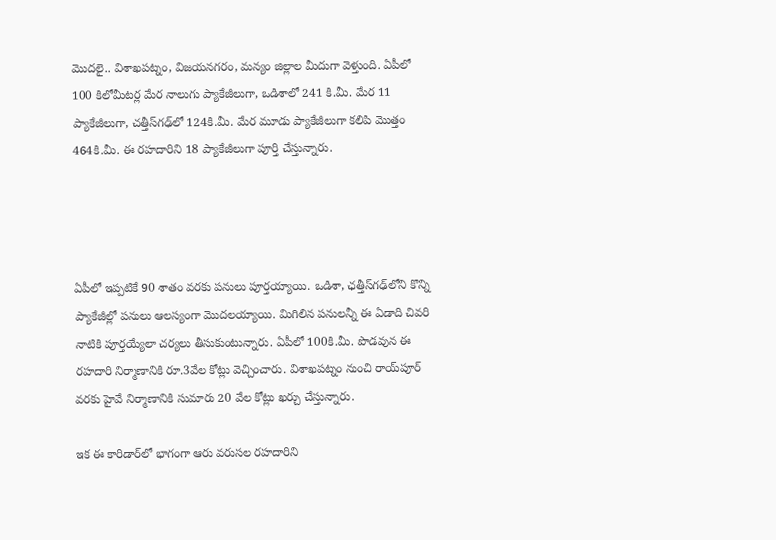మొదలై.. విశాఖపట్నం, విజయనగరం, మన్యం జిల్లాల మీదుగా వెళ్తుంది. ఏపీలో 100 కిలోమీటర్ల మేర నాలుగు ప్యాకేజీలుగా, ఒడిశాలో 241 కి.మీ. మేర 11 ప్యాకేజీలుగా, చత్తీస్‌గఢ్‌లో 124కి.మీ. మేర మూడు ప్యాకేజీలుగా కలిపి మొత్తం 464కి.మీ. ఈ రహదారిని 18 ప్యాకేజీలుగా పూర్తి చేస్తున్నారు.




ఏపీలో ఇప్పటికే 90 శాతం వరకు పనులు పూర్తయ్యాయి. ఒడిశా, ఛత్తీస్‌గఢ్‌లోని కొన్ని ప్యాకేజీల్లో పనులు ఆలస్యంగా మొదలయ్యాయి. మిగిలిన పనులన్నీ ఈ ఏడాది చివరి నాటికి పూర్తయ్యేలా చర్యలు తీసుకుంటున్నారు. ఏపీలో 100కి.మీ. పొడవున ఈ రహదారి నిర్మాణానికి రూ.3వేల కోట్లు వెచ్చించారు. విశాఖపట్నం నుంచి రాయ్‌పూర్ వరకు హైవే నిర్మాణానికి సుమారు 20 వేల కోట్లు ఖర్చు చేస్తున్నారు.

ఇక ఈ కారిడార్‌లో భాగంగా ఆరు వరుసల రహదారిని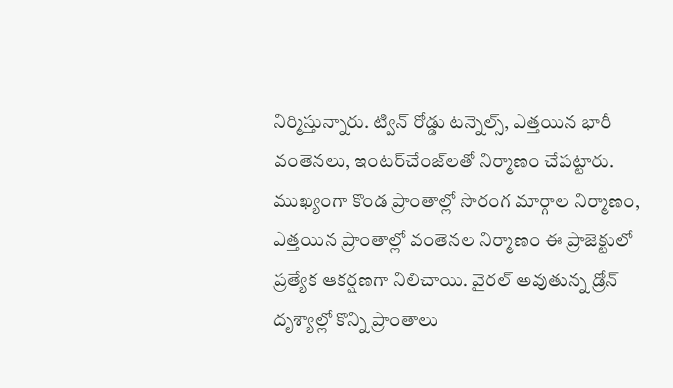నిర్మిస్తున్నారు. ట్విన్ రోడ్డు టన్నెల్స్, ఎత్తయిన భారీ వంతెనలు, ఇంటర్‌చేంజ్‌లతో నిర్మాణం చేపట్టారు. ముఖ్యంగా కొండ ప్రాంతాల్లో సొరంగ మార్గాల నిర్మాణం, ఎత్తయిన ప్రాంతాల్లో వంతెనల నిర్మాణం ఈ ప్రాజెక్టులో ప్రత్యేక ఆకర్షణగా నిలిచాయి. వైరల్‌ అవుతున్న డ్రోన్ దృశ్యాల్లో కొన్ని ప్రాంతాలు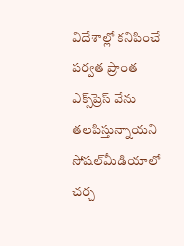విదేశాల్లో కనిపించే పర్వత ప్రాంత ఎక్స్‌ప్రెస్‌ వేను తలపిస్తున్నాయని సోషల్‌మీడియాలో చర్చ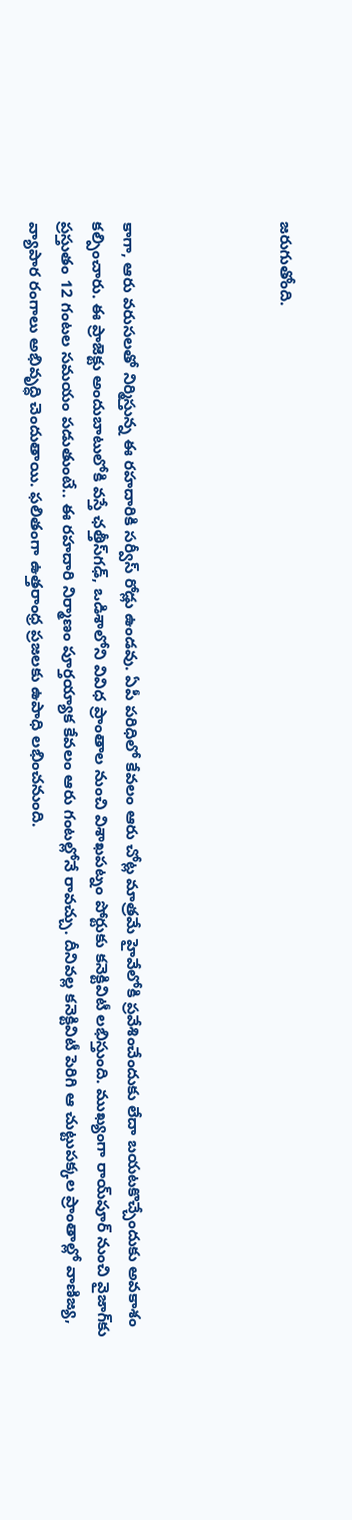జరుగుతోంది.




కాగా, ఆరు వరుసలతో నిర్మిస్తున్న ఈ రహదారికి సర్వీస్ రోడ్లు ఉండవు. ఏపీ పరిధిలో కేవలం ఆరు చోట్ల మాత్రమే హైవేలోకి ప్రవేశించేందుకు లేదా బయటకొచ్చేందుకు అవకాశం కల్పించారు. ఈ ప్రాజెక్టు అందుబాటులోకి వస్తే ఛత్తీస్‌గఢ్, ఒడిశాలోని వివిధ ప్రాంతాల నుంచి విశాఖపట్నం పోర్టుకు కనెక్టివిటీ లభిస్తుంది. ముఖ్యంగా రాయ్‌పూర్ నుంచి వైజాగ్‌కు ప్రస్తుతం 12 గంటల సమయం పడుతుంటే.. ఈ రహదారి నిర్మాణం పూర్తయ్యాక కేవలం ఆరు గంటల్లోనే రావచ్చు. దీనివల్ల కనెక్టివిటీ పెరిగి ఆ చుట్టుపక్కల ప్రాంతాల్లో వాణిజ్య, వ్యాపార రంగాలు అభివృద్ధి చెందుతాయి. ఫలితంగా ఉత్తరాంధ్ర ప్రజలకు ఉపాధి లభించనుంది.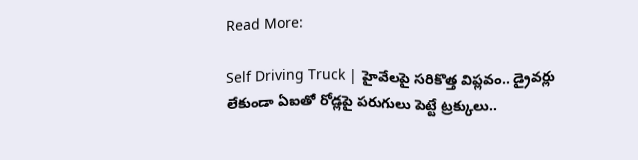Read More:

Self Driving Truck | హైవేలపై సరికొత్త విప్లవం.. డ్రైవర్లు లేకుండా ఏఐతో రోడ్లపై పరుగులు పెట్టే ట్రక్కులు..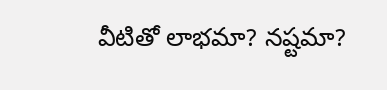వీటితో లాభమా? నష్టమా?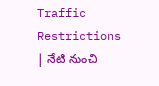Traffic Restrictions | నేటి నుంచి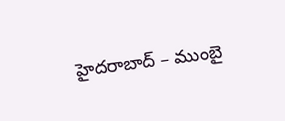హైద‌రాబాద్ – ముంబై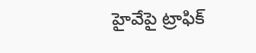హైవేపై ట్రాఫిక్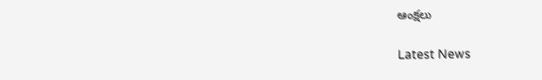ఆంక్ష‌లు

Latest News